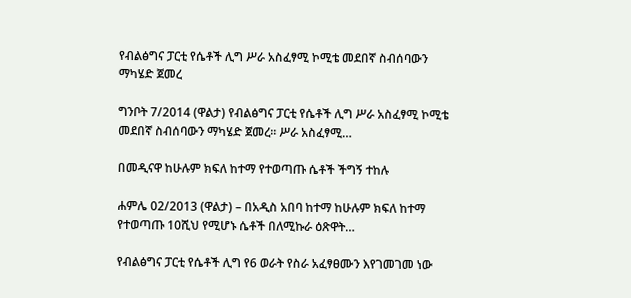የብልፅግና ፓርቲ የሴቶች ሊግ ሥራ አስፈፃሚ ኮሚቴ መደበኛ ስብሰባውን ማካሄድ ጀመረ

ግንቦት 7/2014 (ዋልታ) የብልፅግና ፓርቲ የሴቶች ሊግ ሥራ አስፈፃሚ ኮሚቴ መደበኛ ስብሰባውን ማካሄድ ጀመረ፡፡ ሥራ አስፈፃሚ…

በመዲናዋ ከሁሉም ክፍለ ከተማ የተወጣጡ ሴቶች ችግኝ ተከሉ

ሐምሌ 02/2013 (ዋልታ) – በአዲስ አበባ ከተማ ከሁሉም ክፍለ ከተማ የተወጣጡ 10ሺህ የሚሆኑ ሴቶች በለሚኩራ ዕጽዋት…

የብልፅግና ፓርቲ የሴቶች ሊግ የ6 ወራት የስራ አፈፃፀሙን እየገመገመ ነው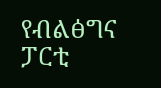የብልፅግና ፓርቲ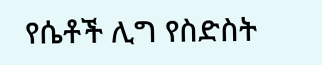የሴቶች ሊግ የስድስት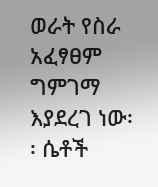ወራት የስራ አፈፃፀም ግምገማ እያደረገ ነው፡፡ ሴቶች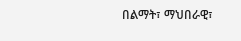በልማት፣ ማህበራዊ፣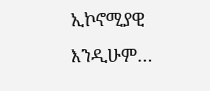ኢኮኖሚያዊ እንዲሁም…